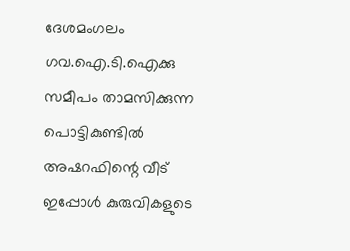ദേശമംഗലം ഗവ.ഐ.ടി.ഐക്കു സമീപം താമസിക്കുന്ന പൊട്ടികുണ്ടിൽ അഷറഫിന്റെ വീട് ഇപ്പോൾ കുരുവികളുടെ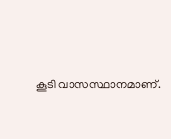കൂടി വാസസ്ഥാനമാണ്.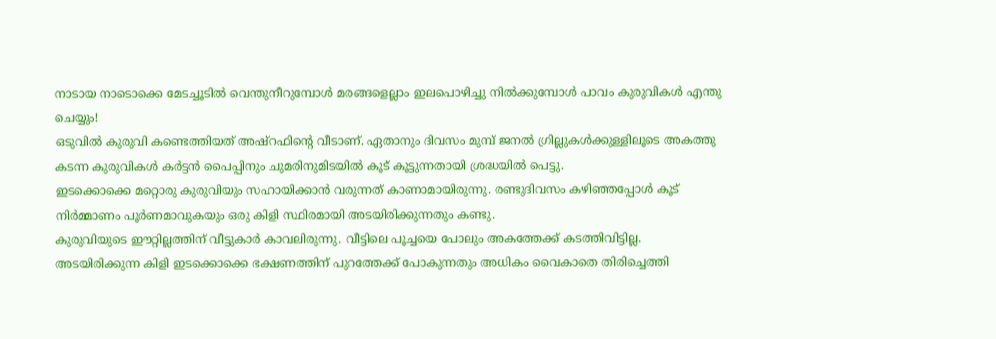നാടായ നാടൊക്കെ മേടച്ചൂടിൽ വെന്തുനീറുമ്പോൾ മരങ്ങളെല്ലാം ഇലപൊഴിച്ചു നിൽക്കുമ്പോൾ പാവം കുരുവികൾ എന്തു ചെയ്യും!
ഒടുവിൽ കുരുവി കണ്ടെത്തിയത് അഷ്റഫിന്റെ വീടാണ്. ഏതാനും ദിവസം മുമ്പ് ജനൽ ഗ്രില്ലുകൾക്കുള്ളിലൂടെ അകത്തു കടന്ന കുരുവികൾ കർട്ടൻ പൈപ്പിനും ചുമരിനുമിടയിൽ കൂട് കൂട്ടുന്നതായി ശ്രദ്ധയിൽ പെട്ടു.
ഇടക്കൊക്കെ മറ്റൊരു കുരുവിയും സഹായിക്കാൻ വരുന്നത് കാണാമായിരുന്നു. രണ്ടുദിവസം കഴിഞ്ഞപ്പോൾ കൂട് നിർമ്മാണം പൂർണമാവുകയും ഒരു കിളി സ്ഥിരമായി അടയിരിക്കുന്നതും കണ്ടു.
കുരുവിയുടെ ഈറ്റില്ലത്തിന് വീട്ടുകാർ കാവലിരുന്നു. വീട്ടിലെ പൂച്ചയെ പോലും അകത്തേക്ക് കടത്തിവിട്ടില്ല.
അടയിരിക്കുന്ന കിളി ഇടക്കൊക്കെ ഭക്ഷണത്തിന് പുറത്തേക്ക് പോകുന്നതും അധികം വൈകാതെ തിരിച്ചെത്തി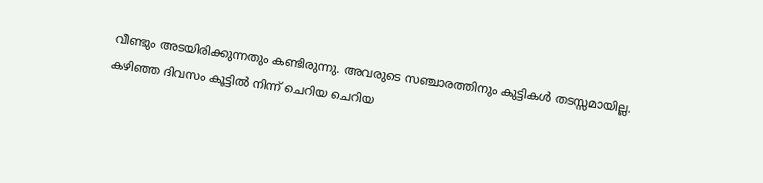വീണ്ടും അടയിരിക്കുന്നതും കണ്ടിരുന്നു. അവരുടെ സഞ്ചാരത്തിനും കുട്ടികൾ തടസ്സമായില്ല.
കഴിഞ്ഞ ദിവസം കൂട്ടിൽ നിന്ന് ചെറിയ ചെറിയ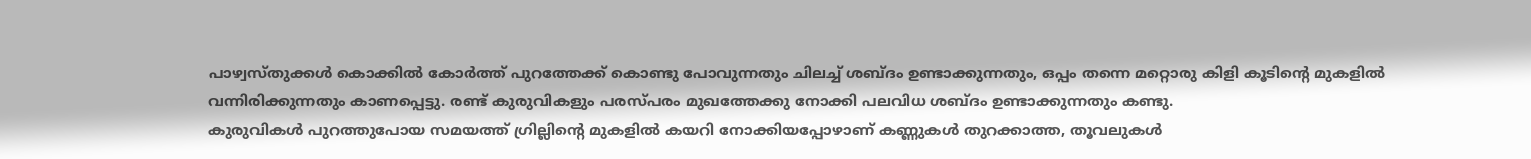പാഴ്വസ്തുക്കൾ കൊക്കിൽ കോർത്ത് പുറത്തേക്ക് കൊണ്ടു പോവുന്നതും ചിലച്ച് ശബ്ദം ഉണ്ടാക്കുന്നതും, ഒപ്പം തന്നെ മറ്റൊരു കിളി കൂടിന്റെ മുകളിൽ വന്നിരിക്കുന്നതും കാണപ്പെട്ടു. രണ്ട് കുരുവികളും പരസ്പരം മുഖത്തേക്കു നോക്കി പലവിധ ശബ്ദം ഉണ്ടാക്കുന്നതും കണ്ടു.
കുരുവികൾ പുറത്തുപോയ സമയത്ത് ഗ്രില്ലിന്റെ മുകളിൽ കയറി നോക്കിയപ്പോഴാണ് കണ്ണുകൾ തുറക്കാത്ത, തൂവലുകൾ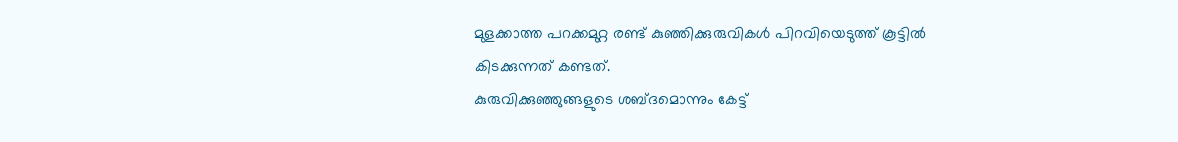മുളക്കാത്ത പറക്കമുറ്റ രണ്ട് കുഞ്ഞിക്കുരുവികൾ പിറവിയെടുത്ത് കൂട്ടിൽ കിടക്കുന്നത് കണ്ടത്.
കുരുവിക്കുഞ്ഞുങ്ങളുടെ ശബ്ദമൊന്നും കേട്ട്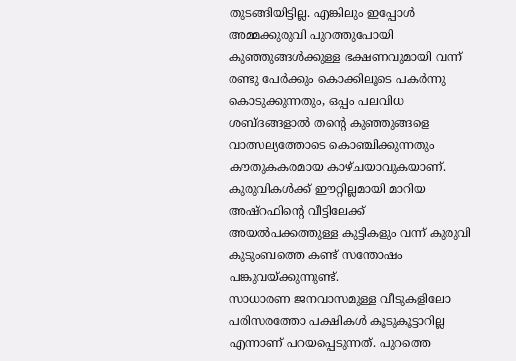തുടങ്ങിയിട്ടില്ല. എങ്കിലും ഇപ്പോൾ അമ്മക്കുരുവി പുറത്തുപോയി കുഞ്ഞുങ്ങൾക്കുള്ള ഭക്ഷണവുമായി വന്ന് രണ്ടു പേർക്കും കൊക്കിലൂടെ പകർന്നു കൊടുക്കുന്നതും, ഒപ്പം പലവിധ ശബ്ദങ്ങളാൽ തൻ്റെ കുഞ്ഞുങ്ങളെ വാത്സല്യത്തോടെ കൊഞ്ചിക്കുന്നതും കൗതുകകരമായ കാഴ്ചയാവുകയാണ്.
കുരുവികൾക്ക് ഈറ്റില്ലമായി മാറിയ അഷ്റഫിൻ്റെ വീട്ടിലേക്ക് അയൽപക്കത്തുള്ള കുട്ടികളും വന്ന് കുരുവി കുടുംബത്തെ കണ്ട് സന്തോഷം പങ്കുവയ്ക്കുന്നുണ്ട്.
സാധാരണ ജനവാസമുള്ള വീടുകളിലോ പരിസരത്തോ പക്ഷികൾ കൂടുകൂട്ടാറില്ല എന്നാണ് പറയപ്പെടുന്നത്. പുറത്തെ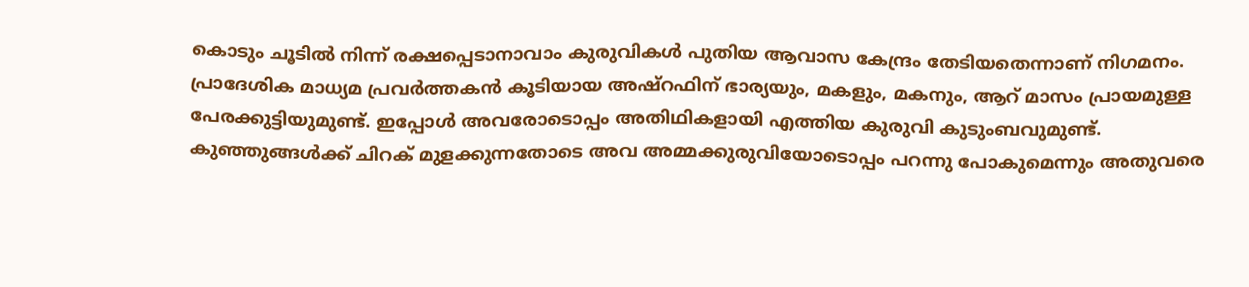കൊടും ചൂടിൽ നിന്ന് രക്ഷപ്പെടാനാവാം കുരുവികൾ പുതിയ ആവാസ കേന്ദ്രം തേടിയതെന്നാണ് നിഗമനം.
പ്രാദേശിക മാധ്യമ പ്രവർത്തകൻ കൂടിയായ അഷ്റഫിന് ഭാര്യയും, മകളും, മകനും, ആറ് മാസം പ്രായമുള്ള പേരക്കുട്ടിയുമുണ്ട്. ഇപ്പോൾ അവരോടൊപ്പം അതിഥികളായി എത്തിയ കുരുവി കുടുംബവുമുണ്ട്.
കുഞ്ഞുങ്ങൾക്ക് ചിറക് മുളക്കുന്നതോടെ അവ അമ്മക്കുരുവിയോടൊപ്പം പറന്നു പോകുമെന്നും അതുവരെ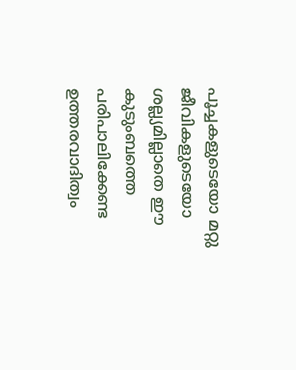പൂച്ചകളുടെയോ മറ്റു ജീവികളുടെയോ ശല്ല്യമില്ലാതെ ഈ കുടുംബത്തെ പരിപാലിക്കേണ്ട ഉത്തരവാദിത്വം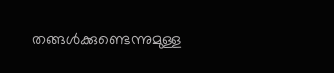തങ്ങൾക്കുണ്ടെന്നുമുള്ള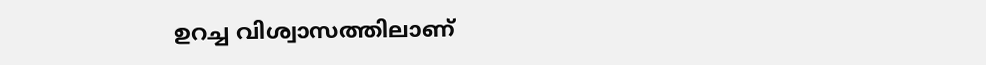ഉറച്ച വിശ്വാസത്തിലാണ്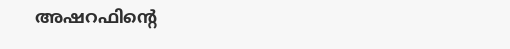അഷറഫിൻ്റെ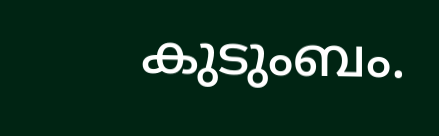കുടുംബം.